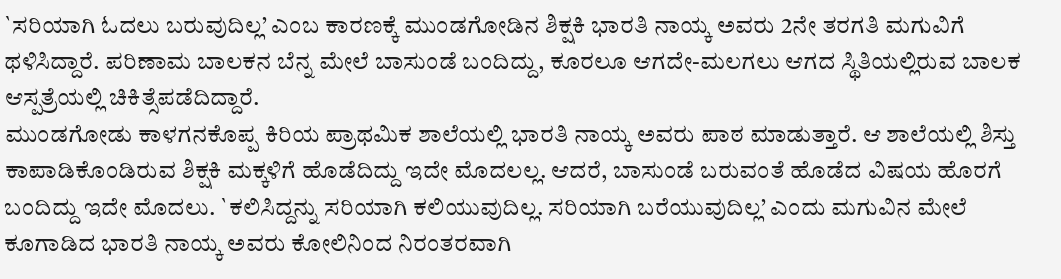`ಸರಿಯಾಗಿ ಓದಲು ಬರುವುದಿಲ್ಲ’ ಎಂಬ ಕಾರಣಕ್ಕೆ ಮುಂಡಗೋಡಿನ ಶಿಕ್ಷಕಿ ಭಾರತಿ ನಾಯ್ಕ ಅವರು 2ನೇ ತರಗತಿ ಮಗುವಿಗೆ ಥಳಿಸಿದ್ದಾರೆ. ಪರಿಣಾಮ ಬಾಲಕನ ಬೆನ್ನ ಮೇಲೆ ಬಾಸುಂಡೆ ಬಂದಿದ್ದು, ಕೂರಲೂ ಆಗದೇ-ಮಲಗಲು ಆಗದ ಸ್ಥಿತಿಯಲ್ಲಿರುವ ಬಾಲಕ ಆಸ್ಪತ್ರೆಯಲ್ಲಿ ಚಿಕಿತ್ಸೆಪಡೆದಿದ್ದಾರೆ.
ಮುಂಡಗೋಡು ಕಾಳಗನಕೊಪ್ಪ ಕಿರಿಯ ಪ್ರಾಥಮಿಕ ಶಾಲೆಯಲ್ಲಿ ಭಾರತಿ ನಾಯ್ಕ ಅವರು ಪಾಠ ಮಾಡುತ್ತಾರೆ. ಆ ಶಾಲೆಯಲ್ಲಿ ಶಿಸ್ತು ಕಾಪಾಡಿಕೊಂಡಿರುವ ಶಿಕ್ಷಕಿ ಮಕ್ಕಳಿಗೆ ಹೊಡೆದಿದ್ದು ಇದೇ ಮೊದಲಲ್ಲ. ಆದರೆ, ಬಾಸುಂಡೆ ಬರುವಂತೆ ಹೊಡೆದ ವಿಷಯ ಹೊರಗೆ ಬಂದಿದ್ದು ಇದೇ ಮೊದಲು. `ಕಲಿಸಿದ್ದನ್ನು ಸರಿಯಾಗಿ ಕಲಿಯುವುದಿಲ್ಲ. ಸರಿಯಾಗಿ ಬರೆಯುವುದಿಲ್ಲ’ ಎಂದು ಮಗುವಿನ ಮೇಲೆ ಕೂಗಾಡಿದ ಭಾರತಿ ನಾಯ್ಕ ಅವರು ಕೋಲಿನಿಂದ ನಿರಂತರವಾಗಿ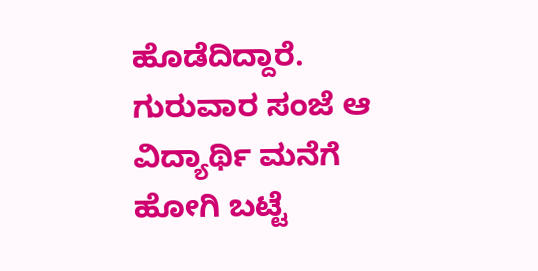ಹೊಡೆದಿದ್ದಾರೆ.
ಗುರುವಾರ ಸಂಜೆ ಆ ವಿದ್ಯಾರ್ಥಿ ಮನೆಗೆ ಹೋಗಿ ಬಟ್ಟೆ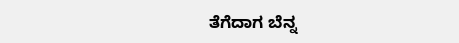ತೆಗೆದಾಗ ಬೆನ್ನ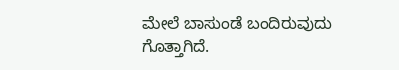ಮೇಲೆ ಬಾಸುಂಡೆ ಬಂದಿರುವುದು ಗೊತ್ತಾಗಿದೆ.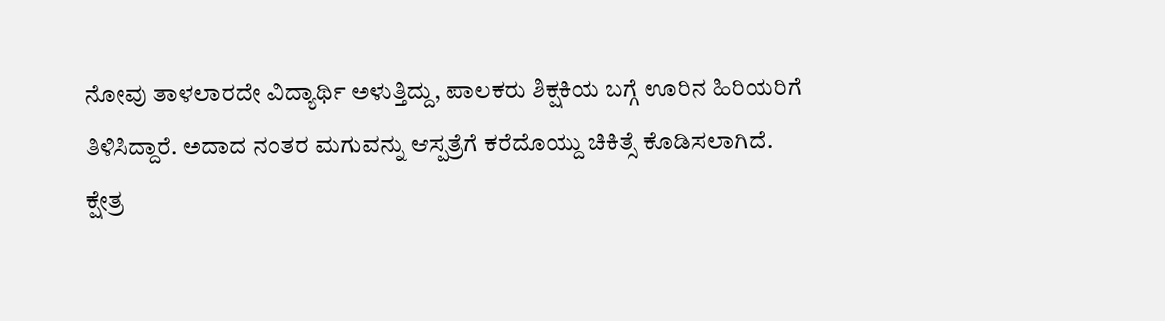ನೋವು ತಾಳಲಾರದೇ ವಿದ್ಯಾರ್ಥಿ ಅಳುತ್ತಿದ್ದು, ಪಾಲಕರು ಶಿಕ್ಷಕಿಯ ಬಗ್ಗೆ ಊರಿನ ಹಿರಿಯರಿಗೆ ತಿಳಿಸಿದ್ದಾರೆ. ಅದಾದ ನಂತರ ಮಗುವನ್ನು ಆಸ್ಪತ್ರೆಗೆ ಕರೆದೊಯ್ದು ಚಿಕಿತ್ಸೆ ಕೊಡಿಸಲಾಗಿದೆ.
ಕ್ಷೇತ್ರ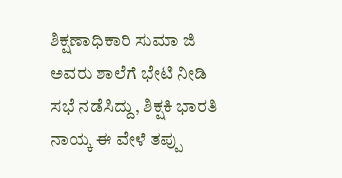ಶಿಕ್ಷಣಾಧಿಕಾರಿ ಸುಮಾ ಜಿ ಅವರು ಶಾಲೆಗೆ ಭೇಟಿ ನೀಡಿ ಸಭೆ ನಡೆಸಿದ್ದು, ಶಿಕ್ಷಕಿ ಭಾರತಿ ನಾಯ್ಕ ಈ ವೇಳೆ ತಪ್ಪು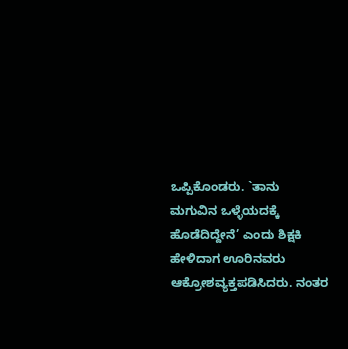ಒಪ್ಪಿಕೊಂಡರು. `ತಾನು ಮಗುವಿನ ಒಳ್ಳೆಯದಕ್ಕೆ ಹೊಡೆದಿದ್ದೇನೆ’ ಎಂದು ಶಿಕ್ಷಕಿ ಹೇಳಿದಾಗ ಊರಿನವರು ಆಕ್ರೋಶವ್ಯಕ್ತಪಡಿಸಿದರು. ನಂತರ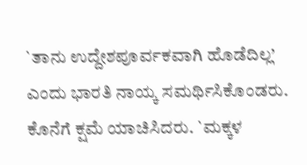`ತಾನು ಉದ್ದೇಶಪೂರ್ವಕವಾಗಿ ಹೊಡೆದಿಲ್ಲ’ ಎಂದು ಭಾರತಿ ನಾಯ್ಕ ಸಮರ್ಥಿಸಿಕೊಂಡರು. ಕೊನೆಗೆ ಕ್ಷಮೆ ಯಾಚಿಸಿದರು. `ಮಕ್ಕಳ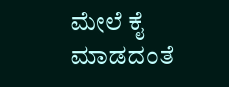ಮೇಲೆ ಕೈ ಮಾಡದಂತೆ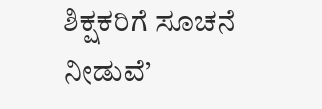ಶಿಕ್ಷಕರಿಗೆ ಸೂಚನೆ ನೀಡುವೆ’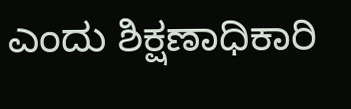ಎಂದು ಶಿಕ್ಷಣಾಧಿಕಾರಿ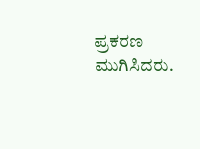ಪ್ರಕರಣ ಮುಗಿಸಿದರು.